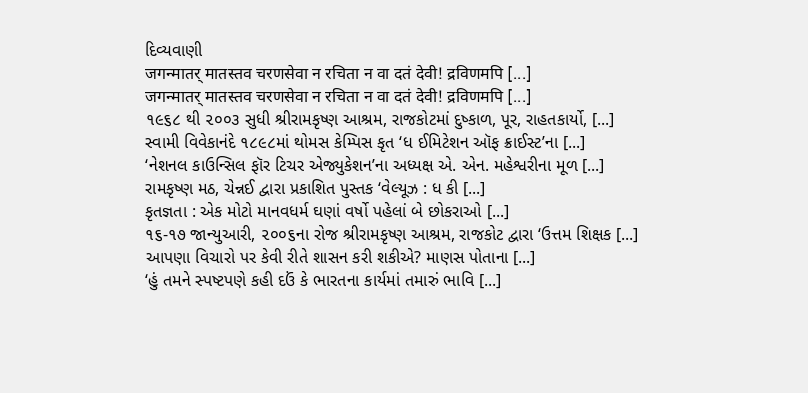દિવ્યવાણી
जगन्मातर् मातस्तव चरणसेवा न रचिता न वा दतं देवी! द्रविणमपि [...]
जगन्मातर् मातस्तव चरणसेवा न रचिता न वा दतं देवी! द्रविणमपि [...]
૧૯૬૮ થી ૨૦૦૩ સુધી શ્રીરામકૃષ્ણ આશ્રમ, રાજકોટમાં દુષ્કાળ, પૂર, રાહતકાર્યો, [...]
સ્વામી વિવેકાનંદે ૧૮૯૮માં થોમસ કેમ્પિસ કૃત ‘ધ ઈમિટેશન ઑફ ક્રાઈસ્ટ’ના [...]
‘નેશનલ કાઉન્સિલ ફૉર ટિચર એજ્યુકેશન’ના અધ્યક્ષ એ. એન. મહેશ્વરીના મૂળ [...]
રામકૃષ્ણ મઠ, ચેન્નઈ દ્વારા પ્રકાશિત પુસ્તક ‘વેલ્યૂઝ : ધ કી [...]
કૃતજ્ઞતા : એક મોટો માનવધર્મ ઘણાં વર્ષો પહેલાં બે છોકરાઓ [...]
૧૬-૧૭ જાન્યુઆરી, ૨૦૦૬ના રોજ શ્રીરામકૃષ્ણ આશ્રમ, રાજકોટ દ્વારા ‘ઉત્તમ શિક્ષક [...]
આપણા વિચારો પર કેવી રીતે શાસન કરી શકીએ? માણસ પોતાના [...]
‘હું તમને સ્પષ્ટપણે કહી દઉં કે ભારતના કાર્યમાં તમારું ભાવિ [...]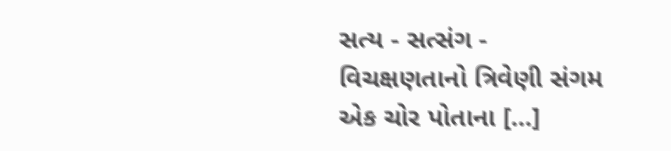સત્ય - સત્સંગ - વિચક્ષણતાનો ત્રિવેણી સંગમ એક ચોર પોતાના [...]